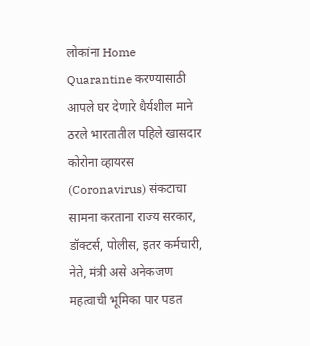लोकांना Home Quarantine करण्यासाठी आपले घर देणारे धैर्यशील माने ठरले भारतातील पहिले खासदार
कोरोना व्हायरस (Coronavirus) संकटाचा सामना करताना राज्य सरकार, डॉक्टर्स, पोलीस, इतर कर्मचारी, नेते, मंत्री असे अनेकजण महत्वाची भूमिका पार पडत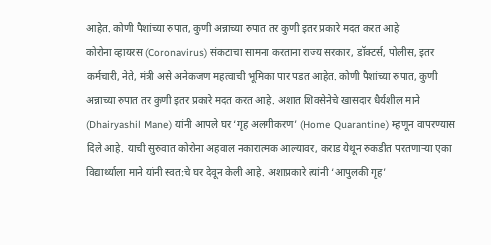आहेत. कोणी पैशांच्या रुपात, कुणी अन्नाच्या रुपात तर कुणी इतर प्रकारे मदत करत आहे
कोरोना व्हायरस (Coronavirus) संकटाचा सामना करताना राज्य सरकार, डॉक्टर्स, पोलीस, इतर कर्मचारी, नेते, मंत्री असे अनेकजण महत्वाची भूमिका पार पडत आहेत. कोणी पैशांच्या रुपात, कुणी अन्नाच्या रुपात तर कुणी इतर प्रकारे मदत करत आहे. अशात शिवसेनेचे खासदार धैर्यशील माने (Dhairyashil Mane) यांनी आपले घर ‘गृह अलगीकरण’ (Home Quarantine) म्हणून वापरण्यास दिले आहे. याची सुरुवात कोरोना अहवाल नकारात्मक आल्यावर, कराड येथून रुकडीत परतणाऱ्या एका विद्यार्थ्याला माने यांनी स्वत:चे घर देवून केली आहे. अशाप्रकारे त्यांनी ‘आपुलकी गृह’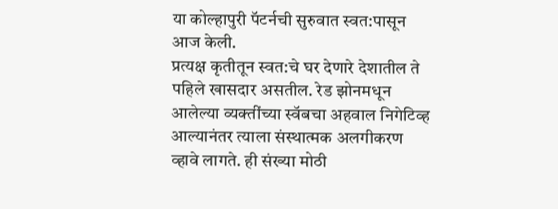या कोल्हापुरी पॅटर्नची सुरुवात स्वत:पासून आज केली.
प्रत्यक्ष कृतीतून स्वत:चे घर देणारे देशातील ते पहिले खासदार असतील. रेड झोनमधून आलेल्या व्यक्तींच्या स्वॅबचा अहवाल निगेटिव्ह आल्यानंतर त्याला संस्थात्मक अलगीकरण व्हावे लागते. ही संख्या मोठी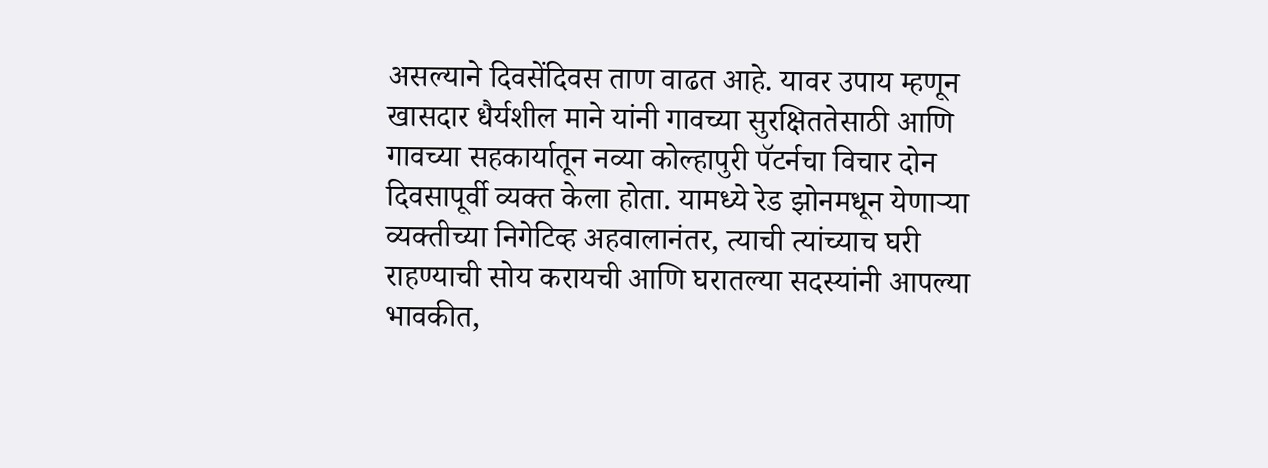असल्याने दिवसेंदिवस ताण वाढत आहे. यावर उपाय म्हणून खासदार धैर्यशील माने यांनी गावच्या सुरक्षिततेसाठी आणि गावच्या सहकार्यातून नव्या कोल्हापुरी पॅटर्नचा विचार दोन दिवसापूर्वी व्यक्त केला होता. यामध्ये रेड झोनमधून येणाऱ्या व्यक्तीच्या निगेटिव्ह अहवालानंतर, त्याची त्यांच्याच घरी राहण्याची सोय करायची आणि घरातल्या सदस्यांनी आपल्या भावकीत,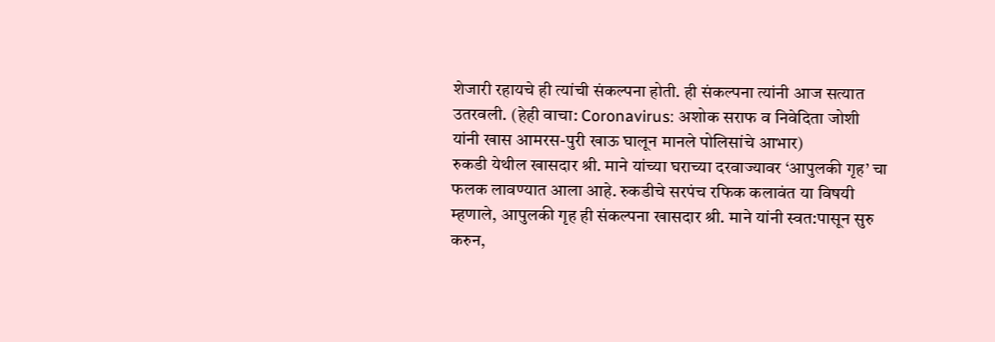शेजारी रहायचे ही त्यांची संकल्पना होती. ही संकल्पना त्यांनी आज सत्यात उतरवली. (हेही वाचा: Coronavirus: अशोक सराफ व निवेदिता जोशी यांनी खास आमरस-पुरी खाऊ घालून मानले पोलिसांचे आभार)
रुकडी येथील खासदार श्री. माने यांच्या घराच्या दरवाज्यावर ‘आपुलकी गृह’ चा फलक लावण्यात आला आहे. रुकडीचे सरपंच रफिक कलावंत या विषयी म्हणाले, आपुलकी गृह ही संकल्पना खासदार श्री. माने यांनी स्वत:पासून सुरु करुन,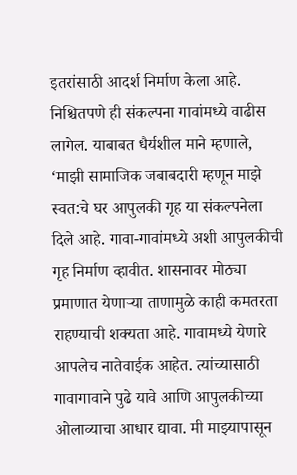इतरांसाठी आदर्श निर्माण केला आहे. निश्चितपणे ही संकल्पना गावांमध्ये वाढीस लागेल. याबाबत धैर्यशील माने म्हणाले, ‘माझी सामाजिक जबाबदारी म्हणून माझे स्वत:चे घर आपुलकी गृह या संकल्पनेला दिले आहे. गावा-गावांमध्ये अशी आपुलकीची गृह निर्माण व्हावीत. शासनावर मोठ्या प्रमाणात येणाऱ्या ताणामुळे काही कमतरता राहण्याची शक्यता आहे. गावामध्ये येणारे आपलेच नातेवाईक आहेत. त्यांच्यासाठी गावागावाने पुढे यावे आणि आपुलकीच्या ओलाव्याचा आधार द्यावा. मी माझ्यापासून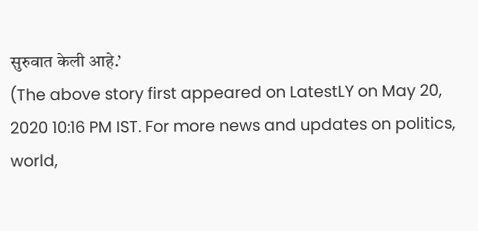सुरुवात केली आहे.’
(The above story first appeared on LatestLY on May 20, 2020 10:16 PM IST. For more news and updates on politics, world,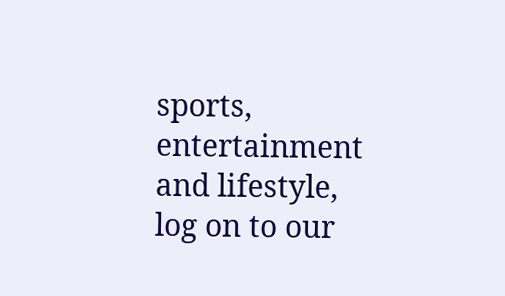sports, entertainment and lifestyle, log on to our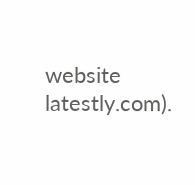website latestly.com).